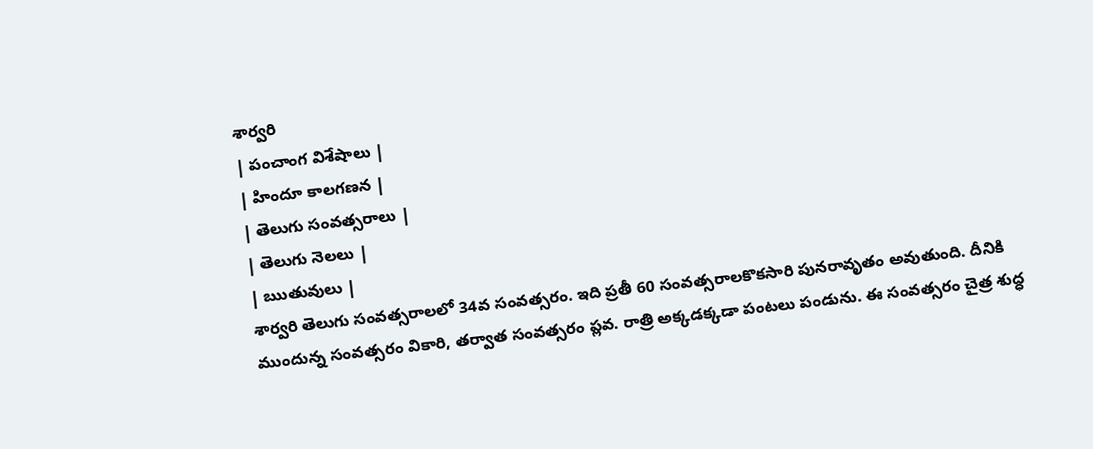శార్వరి
| పంచాంగ విశేషాలు |
| హిందూ కాలగణన |
| తెలుగు సంవత్సరాలు |
| తెలుగు నెలలు |
| ఋతువులు |
శార్వరి తెలుగు సంవత్సరాలలో 34వ సంవత్సరం. ఇది ప్రతీ 60 సంవత్సరాలకొకసారి పునరావృతం అవుతుంది. దీనికి ముందున్న సంవత్సరం వికారి, తర్వాత సంవత్సరం ప్లవ. రాత్రి అక్కడక్కడా పంటలు పండును. ఈ సంవత్సరం చైత్ర శుద్ధ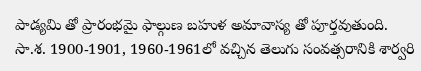పాడ్యమి తో ప్రారంభమై ఫాల్గుణ బహుళ అమావాస్య తో పూర్తవుతుంది.
సా.శ. 1900-1901, 1960-1961లో వచ్చిన తెలుగు సంవత్సరానికి శార్వరి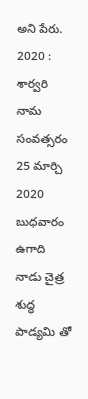అని పేరు.
2020 : శార్వరి నామ సంవత్సరం 25 మార్చి 2020 బుధవారం ఉగాది నాడు చైత్ర శుద్ధ పాడ్యమి తో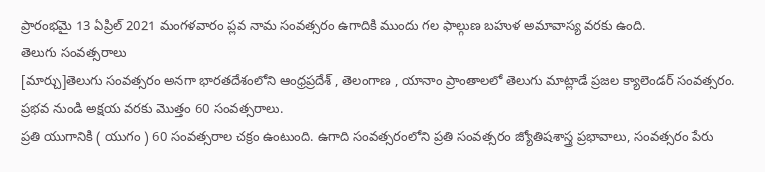ప్రారంభమై 13 ఏప్రిల్ 2021 మంగళవారం ప్లవ నామ సంవత్సరం ఉగాదికి ముందు గల ఫాల్గుణ బహుళ అమావాస్య వరకు ఉంది.
తెలుగు సంవత్సరాలు
[మార్చు]తెలుగు సంవత్సరం అనగా భారతదేశంలోని ఆంధ్రప్రదేశ్ , తెలంగాణ , యానాం ప్రాంతాలలో తెలుగు మాట్లాడే ప్రజల క్యాలెండర్ సంవత్సరం. ప్రభవ నుండి అక్షయ వరకు మొత్తం 60 సంవత్సరాలు.
ప్రతి యుగానికి ( యుగం ) 60 సంవత్సరాల చక్రం ఉంటుంది. ఉగాది సంవత్సరంలోని ప్రతి సంవత్సరం జ్యోతిషశాస్త్ర ప్రభావాలు, సంవత్సరం పేరు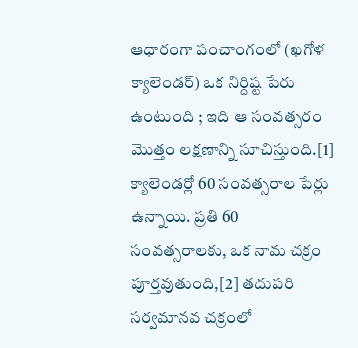ఆధారంగా పంచాంగంలో (ఖగోళ క్యాలెండర్) ఒక నిర్దిష్ట పేరు ఉంటుంది ; ఇది ఆ సంవత్సరం మొత్తం లక్షణాన్ని సూచిస్తుంది.[1] క్యాలెండర్లో 60 సంవత్సరాల పేర్లు ఉన్నాయి. ప్రతి 60 సంవత్సరాలకు, ఒక నామ చక్రం పూర్తవుతుంది,[2] తదుపరి సర్వమానవ చక్రంలో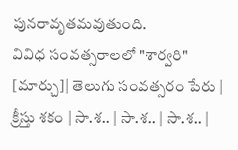పునరావృతమవుతుంది.
వివిధ సంవత్సరాలలో "శార్వరి"
[మార్చు]| తెలుగు సంవత్సరం పేరు | క్రీస్తు శకం | సా.శ.. | సా.శ.. | సా.శ.. |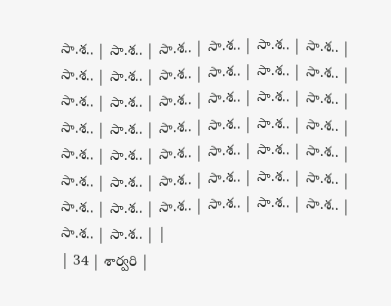సా.శ.. | సా.శ.. | సా.శ.. | సా.శ.. | సా.శ.. | సా.శ.. | సా.శ.. | సా.శ.. | సా.శ.. | సా.శ.. | సా.శ.. | సా.శ.. | సా.శ.. | సా.శ.. | సా.శ.. | సా.శ.. | సా.శ.. | సా.శ.. | సా.శ.. | సా.శ.. | సా.శ.. | సా.శ.. | సా.శ.. | సా.శ.. | సా.శ.. | సా.శ.. | సా.శ.. | సా.శ.. | సా.శ.. | సా.శ.. | సా.శ.. | సా.శ.. | సా.శ.. | సా.శ.. | సా.శ.. | సా.శ.. | సా.శ.. | సా.శ.. | సా.శ.. | సా.శ.. | సా.శ.. | సా.శ.. | సా.శ.. | సా.శ.. | |
| 34 | శార్వరి |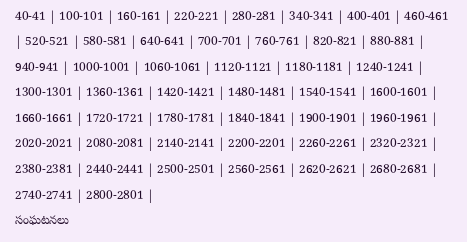40-41 | 100-101 | 160-161 | 220-221 | 280-281 | 340-341 | 400-401 | 460-461 | 520-521 | 580-581 | 640-641 | 700-701 | 760-761 | 820-821 | 880-881 | 940-941 | 1000-1001 | 1060-1061 | 1120-1121 | 1180-1181 | 1240-1241 | 1300-1301 | 1360-1361 | 1420-1421 | 1480-1481 | 1540-1541 | 1600-1601 | 1660-1661 | 1720-1721 | 1780-1781 | 1840-1841 | 1900-1901 | 1960-1961 | 2020-2021 | 2080-2081 | 2140-2141 | 2200-2201 | 2260-2261 | 2320-2321 | 2380-2381 | 2440-2441 | 2500-2501 | 2560-2561 | 2620-2621 | 2680-2681 | 2740-2741 | 2800-2801 |
సంఘటనలు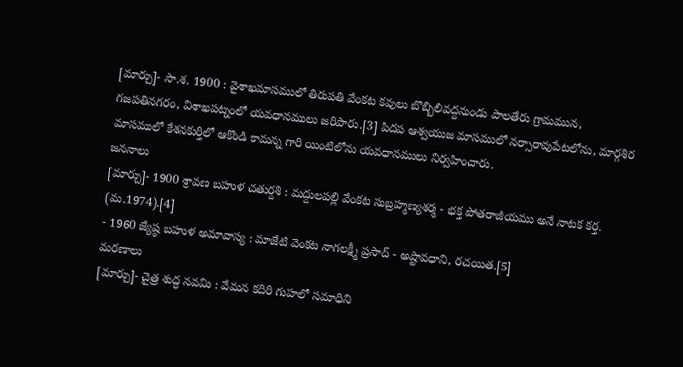[మార్చు]- సా.శ. 1900 : వైశాఖమాసములో తిరుపతి వేంకట కవులు బొబ్బిలివద్దనుండు పాలతేరు గ్రామమున, గజపతినగరం, విశాఖపట్నంలో యవధానములు జరిపారు.[3] పిదప ఆశ్వయుజ మాసములో నర్సారావుపేటలోను, మార్గశిర మాసములో కేశనకుర్తిలో ఆకొండి కామన్న గారి యింటిలోను యవధానములు నిర్వహించారు.
జననాలు
[మార్చు]- 1900 శ్రావణ బహుళ చతుర్దశి : మద్దులపల్లి వేంకట సుబ్రహ్మణ్యశర్మ - భక్త పోతరాజీయము అనే నాటక కర్త. (మ.1974).[4]
- 1960 జ్యేష్ఠ బహుళ అమావాస్య : మాజేటి వెంకట నాగలక్ష్మీ ప్రసాద్ - అష్టావధాని, రచయిత.[5]
మరణాలు
[మార్చు]- చైత్ర శుద్ధ నవమి : వేమన కదిరి గుహలో సమాధిని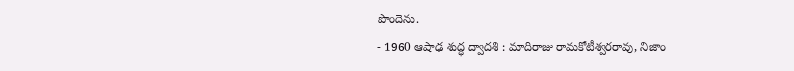పొందెను.
- 1960 ఆషాఢ శుద్ధ ద్వాదశి : మాదిరాజు రామకోటీశ్వరరావు, నిజాం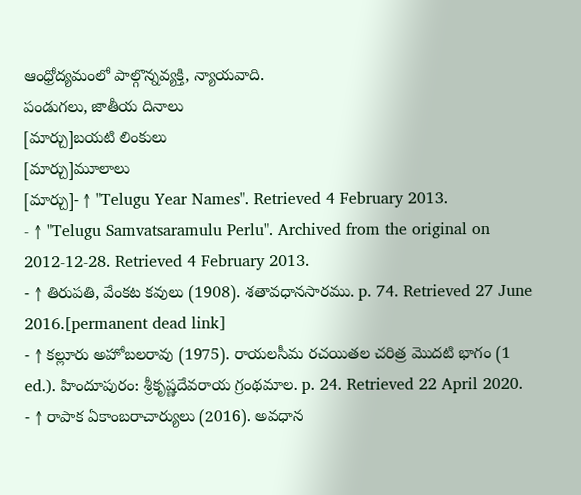ఆంధ్రోద్యమంలో పాల్గొన్నవ్యక్తి, న్యాయవాది.
పండుగలు, జాతీయ దినాలు
[మార్చు]బయటి లింకులు
[మార్చు]మూలాలు
[మార్చు]- ↑ "Telugu Year Names". Retrieved 4 February 2013.
- ↑ "Telugu Samvatsaramulu Perlu". Archived from the original on 2012-12-28. Retrieved 4 February 2013.
- ↑ తిరుపతి, వేంకట కవులు (1908). శతావధానసారము. p. 74. Retrieved 27 June 2016.[permanent dead link]
- ↑ కల్లూరు అహోబలరావు (1975). రాయలసీమ రచయితల చరిత్ర మొదటి భాగం (1 ed.). హిందూపురం: శ్రీకృష్ణదేవరాయ గ్రంథమాల. p. 24. Retrieved 22 April 2020.
- ↑ రాపాక ఏకాంబరాచార్యులు (2016). అవధాన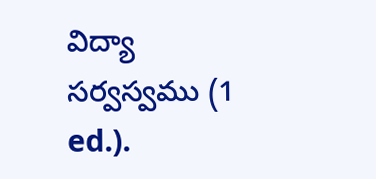విద్యా సర్వస్వము (1 ed.).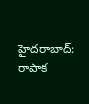హైదరాబాద్: రాపాక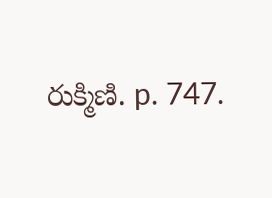రుక్మిణి. p. 747.